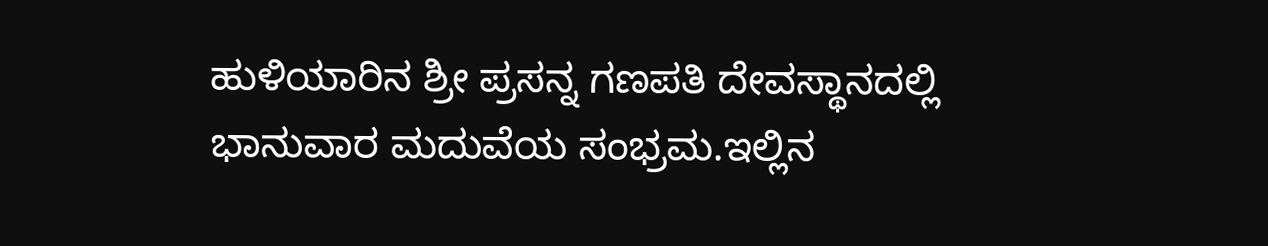ಹುಳಿಯಾರಿನ ಶ್ರೀ ಪ್ರಸನ್ನ ಗಣಪತಿ ದೇವಸ್ಥಾನದಲ್ಲಿ ಭಾನುವಾರ ಮದುವೆಯ ಸಂಭ್ರಮ.ಇಲ್ಲಿನ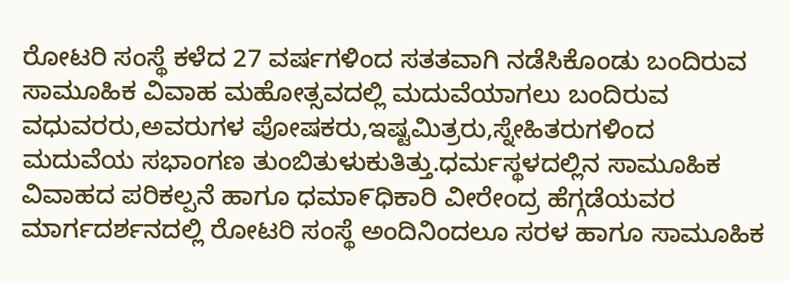ರೋಟರಿ ಸಂಸ್ಥೆ ಕಳೆದ 27 ವರ್ಷಗಳಿಂದ ಸತತವಾಗಿ ನಡೆಸಿಕೊಂಡು ಬಂದಿರುವ ಸಾಮೂಹಿಕ ವಿವಾಹ ಮಹೋತ್ಸವದಲ್ಲಿ ಮದುವೆಯಾಗಲು ಬಂದಿರುವ ವಧುವರರು,ಅವರುಗಳ ಪೋಷಕರು,ಇಷ್ಟಮಿತ್ರರು,ಸ್ನೇಹಿತರುಗಳಿಂದ ಮದುವೆಯ ಸಭಾಂಗಣ ತುಂಬಿತುಳುಕುತಿತ್ತು.ಧರ್ಮಸ್ಥಳದಲ್ಲಿನ ಸಾಮೂಹಿಕ ವಿವಾಹದ ಪರಿಕಲ್ಪನೆ ಹಾಗೂ ಧಮಾ೯ಧಿಕಾರಿ ವೀರೇಂದ್ರ ಹೆಗ್ಗಡೆಯವರ ಮಾರ್ಗದರ್ಶನದಲ್ಲಿ ರೋಟರಿ ಸಂಸ್ಥೆ ಅಂದಿನಿಂದಲೂ ಸರಳ ಹಾಗೂ ಸಾಮೂಹಿಕ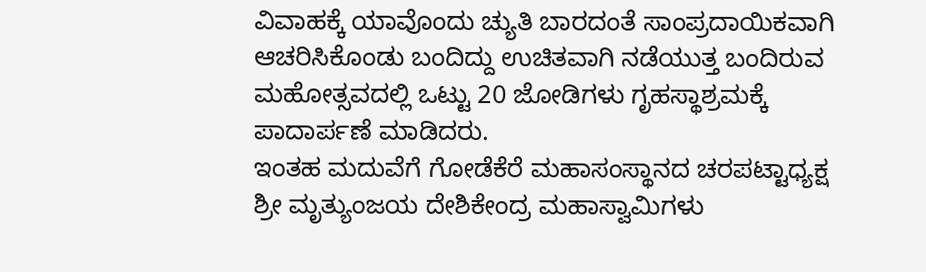ವಿವಾಹಕ್ಕೆ ಯಾವೊಂದು ಚ್ಯುತಿ ಬಾರದಂತೆ ಸಾಂಪ್ರದಾಯಿಕವಾಗಿ ಆಚರಿಸಿಕೊಂಡು ಬಂದಿದ್ದು ಉಚಿತವಾಗಿ ನಡೆಯುತ್ತ ಬಂದಿರುವ ಮಹೋತ್ಸವದಲ್ಲಿ ಒಟ್ಟು 20 ಜೋಡಿಗಳು ಗೃಹಸ್ಥಾಶ್ರಮಕ್ಕೆ ಪಾದಾರ್ಪಣೆ ಮಾಡಿದರು.
ಇಂತಹ ಮದುವೆಗೆ ಗೋಡೆಕೆರೆ ಮಹಾಸಂಸ್ಥಾನದ ಚರಪಟ್ಟಾಧ್ಯಕ್ಷ ಶ್ರೀ ಮೃತ್ಯುಂಜಯ ದೇಶಿಕೇಂದ್ರ ಮಹಾಸ್ವಾಮಿಗಳು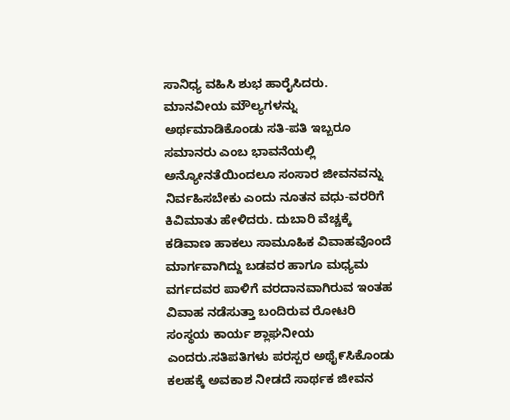ಸಾನಿಧ್ಯ ವಹಿಸಿ ಶುಭ ಹಾರೈಸಿದರು. ಮಾನವೀಯ ಮೌಲ್ಯಗಳನ್ನು ಅರ್ಥಮಾಡಿಕೊಂಡು ಸತಿ-ಪತಿ ಇಬ್ಬರೂ ಸಮಾನರು ಎಂಬ ಭಾವನೆಯಲ್ಲಿ ಅನ್ಯೋನತೆಯಿಂದಲೂ ಸಂಸಾರ ಜೀವನವನ್ನು ನಿರ್ವಹಿಸಬೇಕು ಎಂದು ನೂತನ ವಧು-ವರರಿಗೆ ಕಿವಿಮಾತು ಹೇಳಿದರು. ದುಬಾರಿ ವೆಚ್ಚಕ್ಕೆ ಕಡಿವಾಣ ಹಾಕಲು ಸಾಮೂಹಿಕ ವಿವಾಹವೊಂದೆ ಮಾರ್ಗವಾಗಿದ್ದು ಬಡವರ ಹಾಗೂ ಮಧ್ಯಮ ವರ್ಗದವರ ಪಾಳಿಗೆ ವರದಾನವಾಗಿರುವ ಇಂತಹ ವಿವಾಹ ನಡೆಸುತ್ತಾ ಬಂದಿರುವ ರೋಟರಿ ಸಂಸ್ಥಯ ಕಾರ್ಯ ಶ್ಲಾಘನೀಯ ಎಂದರು.ಸತಿಪತಿಗಳು ಪರಸ್ಪರ ಅಥೈ೯ಸಿಕೊಂಡು ಕಲಹಕ್ಕೆ ಅವಕಾಶ ನೀಡದೆ ಸಾರ್ಥಕ ಜೀವನ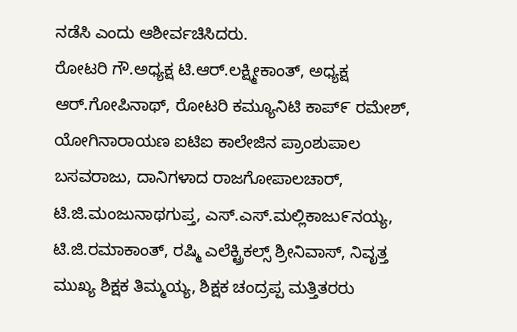ನಡೆಸಿ ಎಂದು ಆಶೀರ್ವಚಿಸಿದರು.
ರೋಟರಿ ಗೌ.ಅಧ್ಯಕ್ಷ ಟಿ.ಆರ್.ಲಕ್ಷ್ಮೀಕಾಂತ್, ಅಧ್ಯಕ್ಷ ಆರ್.ಗೋಪಿನಾಥ್, ರೋಟರಿ ಕಮ್ಯೂನಿಟಿ ಕಾಪ್೯ ರಮೇಶ್, ಯೋಗಿನಾರಾಯಣ ಐಟಿಐ ಕಾಲೇಜಿನ ಪ್ರಾಂಶುಪಾಲ ಬಸವರಾಜು, ದಾನಿಗಳಾದ ರಾಜಗೋಪಾಲಚಾರ್, ಟಿ.ಜಿ.ಮಂಜುನಾಥಗುಪ್ತ, ಎಸ್.ಎಸ್.ಮಲ್ಲಿಕಾಜು೯ನಯ್ಯ, ಟಿ.ಜಿ.ರಮಾಕಾಂತ್, ರಷ್ಮಿ ಎಲೆಕ್ಟ್ರಿಕಲ್ಸ್ ಶ್ರೀನಿವಾಸ್, ನಿವೃತ್ತ ಮುಖ್ಯ ಶಿಕ್ಷಕ ತಿಮ್ಮಯ್ಯ, ಶಿಕ್ಷಕ ಚಂದ್ರಪ್ಪ ಮತ್ತಿತರರು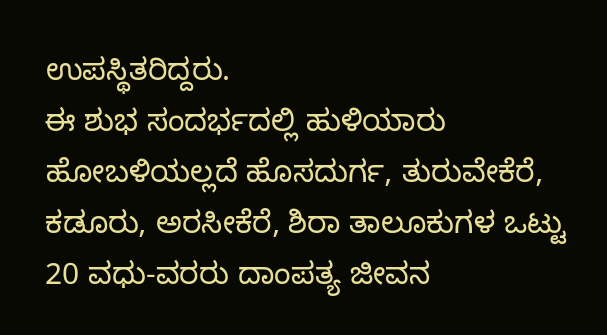ಉಪಸ್ಥಿತರಿದ್ದರು.
ಈ ಶುಭ ಸಂದರ್ಭದಲ್ಲಿ ಹುಳಿಯಾರು ಹೋಬಳಿಯಲ್ಲದೆ ಹೊಸದುರ್ಗ, ತುರುವೇಕೆರೆ, ಕಡೂರು, ಅರಸೀಕೆರೆ, ಶಿರಾ ತಾಲೂಕುಗಳ ಒಟ್ಟು 20 ವಧು-ವರರು ದಾಂಪತ್ಯ ಜೀವನ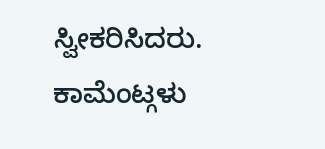ಸ್ವೀಕರಿಸಿದರು.
ಕಾಮೆಂಟ್ಗಳು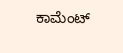ಕಾಮೆಂಟ್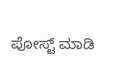ಪೋಸ್ಟ್ ಮಾಡಿ